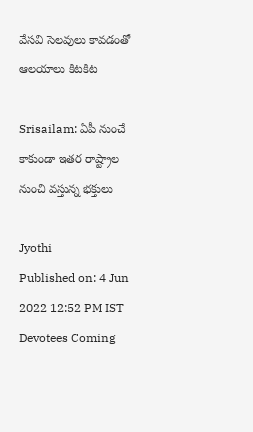వేసవి సెలవులు కావడంతో ఆలయాలు కిటకిట

Srisailam: ఏపీ నుంచే కాకుండా ఇతర రాష్ట్రాల నుంచి వస్తున్న భక్తులు

Jyothi
Published on: 4 Jun 2022 12:52 PM IST
Devotees Coming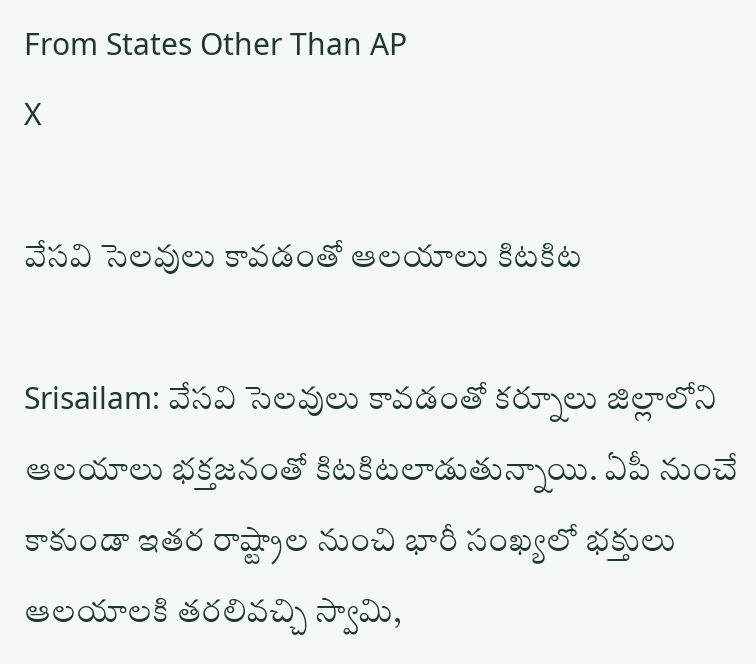From States Other Than AP
X

వేసవి సెలవులు కావడంతో ఆలయాలు కిటకిట

Srisailam: వేసవి సెలవులు కావడంతో కర్నూలు జిల్లాలోని ఆలయాలు భక్తజనంతో కిటకిటలాడుతున్నాయి. ఏపీ నుంచే కాకుండా ఇతర రాష్ట్రాల నుంచి భారీ సంఖ్యలో భక్తులు ఆలయాలకి తరలివచ్చి స్వామి,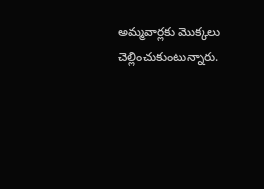అమ్మవార్లకు మొక్కలు చెల్లించుకుంటున్నారు.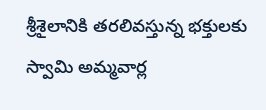శ్రీశైలానికి తరలివస్తున్న భక్తులకు స్వామి అమ్మవార్ల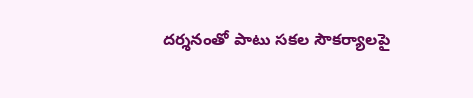దర్శనంతో పాటు సకల సౌకర్యాలపై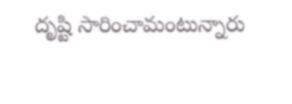దృష్టి సారించామంటున్నారు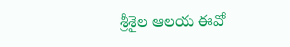శ్రీశైల ఆలయ ఈవో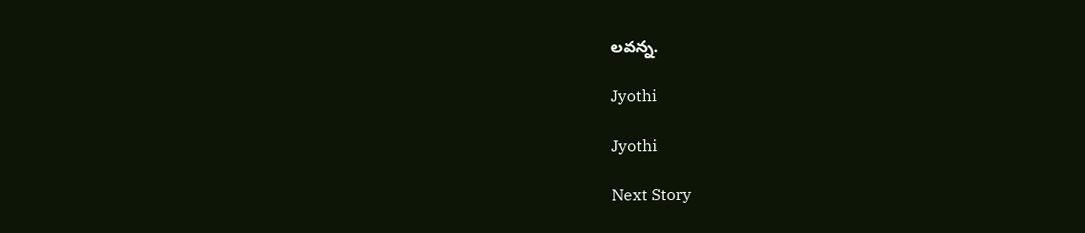లవన్న.

Jyothi

Jyothi

Next Story